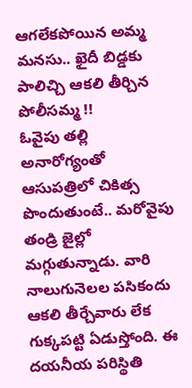ఆగలేకపోయిన అమ్మ మనసు.. ఖైదీ బిడ్డకు పాలిచ్చి ఆకలి తీర్చిన పోలీసమ్మ !!
ఓవైపు తల్లి అనారోగ్యంతో ఆసుపత్రిలో చికిత్స పొందుతుంటే.. మరోవైపు తండ్రి జైల్లో మగ్గుతున్నాడు. వారి నాలుగునెలల పసికందు ఆకలి తీర్చేవారు లేక గుక్కపట్టి ఏడుస్తోంది. ఈ దయనీయ పరిస్థితి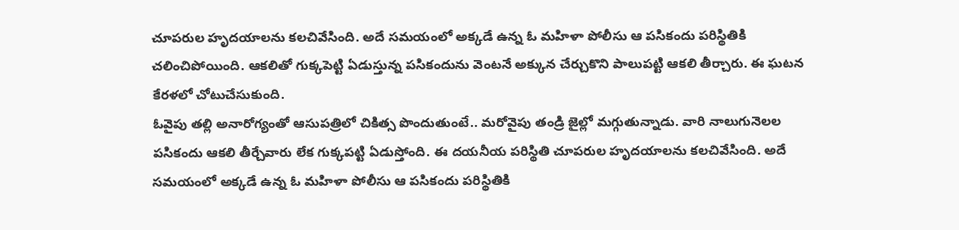చూపరుల హృదయాలను కలచివేసింది. అదే సమయంలో అక్కడే ఉన్న ఓ మహిళా పోలీసు ఆ పసికందు పరిస్థితికి చలించిపోయింది. ఆకలితో గుక్కపెట్టి ఏడుస్తున్న పసికందును వెంటనే అక్కున చేర్చుకొని పాలుపట్టి ఆకలి తీర్చారు. ఈ ఘటన కేరళలో చోటుచేసుకుంది.
ఓవైపు తల్లి అనారోగ్యంతో ఆసుపత్రిలో చికిత్స పొందుతుంటే.. మరోవైపు తండ్రి జైల్లో మగ్గుతున్నాడు. వారి నాలుగునెలల పసికందు ఆకలి తీర్చేవారు లేక గుక్కపట్టి ఏడుస్తోంది. ఈ దయనీయ పరిస్థితి చూపరుల హృదయాలను కలచివేసింది. అదే సమయంలో అక్కడే ఉన్న ఓ మహిళా పోలీసు ఆ పసికందు పరిస్థితికి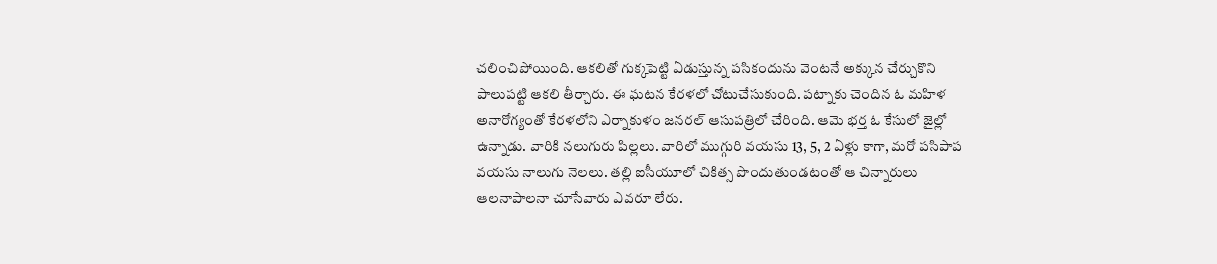చలించిపోయింది. ఆకలితో గుక్కపెట్టి ఏడుస్తున్న పసికందును వెంటనే అక్కున చేర్చుకొని పాలుపట్టి ఆకలి తీర్చారు. ఈ ఘటన కేరళలో చోటుచేసుకుంది. పట్నాకు చెందిన ఓ మహిళ అనారోగ్యంతో కేరళలోని ఎర్నాకుళం జనరల్ ఆసుపత్రిలో చేరింది. ఆమె భర్త ఓ కేసులో జైల్లో ఉన్నాడు. వారికి నలుగురు పిల్లలు. వారిలో ముగ్గురి వయసు 13, 5, 2 ఏళ్లు కాగా, మరో పసిపాప వయసు నాలుగు నెలలు. తల్లి ఐసీయూలో చికిత్స పొందుతుండటంతో ఆ చిన్నారులు ఆలనాపాలనా చూసేవారు ఎవరూ లేరు.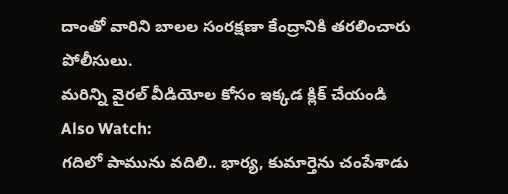దాంతో వారిని బాలల సంరక్షణా కేంద్రానికి తరలించారు పోలీసులు.
మరిన్ని వైరల్ వీడియోల కోసం ఇక్కడ క్లిక్ చేయండి
Also Watch:
గదిలో పామును వదిలి.. భార్య, కుమార్తెను చంపేశాడు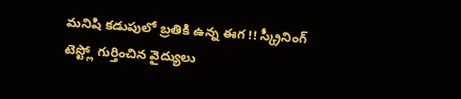మనిషి కడుపులో బ్రతికి ఉన్న ఈగ !! స్క్రీనింగ్ టెస్ట్లో గుర్తించిన వైద్యులు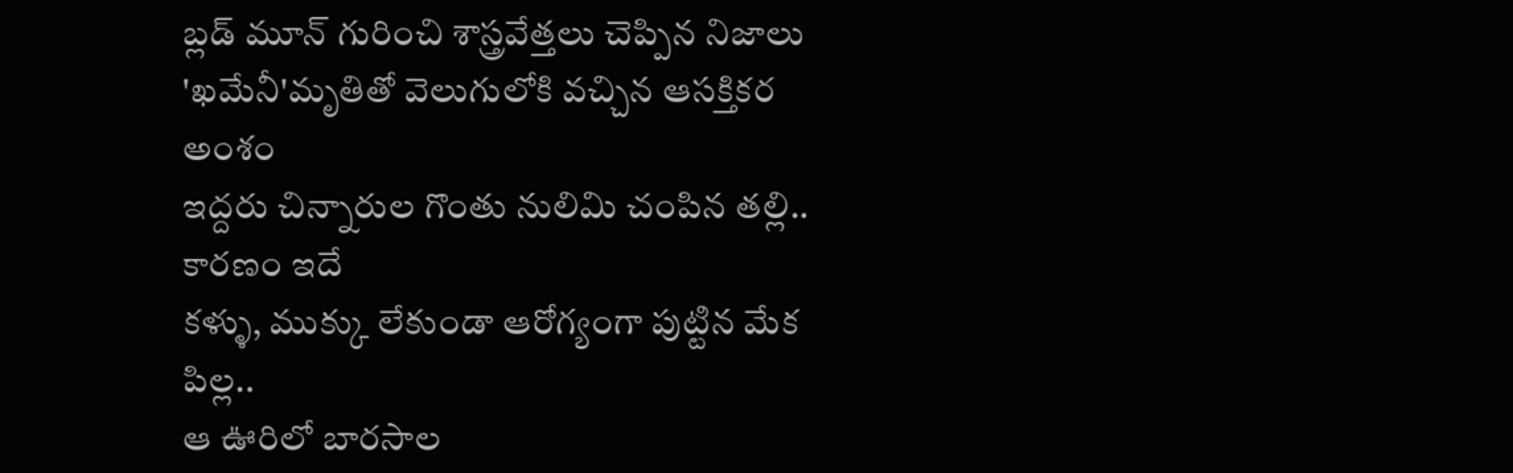బ్లడ్ మూన్ గురించి శాస్త్రవేత్తలు చెప్పిన నిజాలు
'ఖమేనీ'మృతితో వెలుగులోకి వచ్చిన ఆసక్తికర అంశం
ఇద్దరు చిన్నారుల గొంతు నులిమి చంపిన తల్లి.. కారణం ఇదే
కళ్ళు, ముక్కు లేకుండా ఆరోగ్యంగా పుట్టిన మేక పిల్ల..
ఆ ఊరిలో బారసాల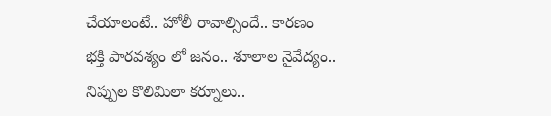చేయాలంటే.. హోలీ రావాల్సిందే.. కారణం
భక్తి పారవశ్యం లో జనం.. శూలాల నైవేద్యం..
నిప్పుల కొలిమిలా కర్నూలు..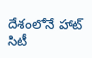దేశంలోనే హాట్ సిటీ